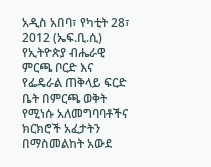አዲስ አበባ፣ የካቲት 28፣ 2012 (ኤፍ.ቢ.ሲ) የኢትዮጵያ ብሔራዊ ምርጫ ቦርድ እና የፌዴራል ጠቅላይ ፍርድ ቤት በምርጫ ወቅት የሚነሱ አለመግባባቶችና ክርክሮች አፈታትን በማስመልከት አውደ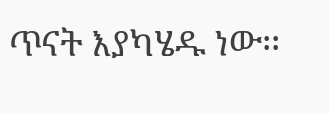ጥናት እያካሄዱ ነው፡፡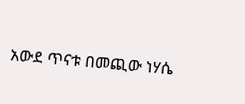አውደ ጥናቱ በመጪው ነሃሴ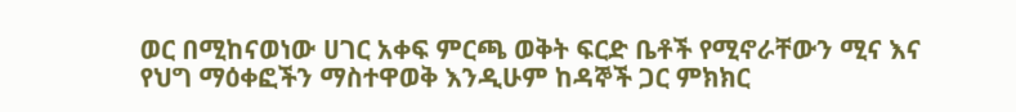ወር በሚከናወነው ሀገር አቀፍ ምርጫ ወቅት ፍርድ ቤቶች የሚኖራቸውን ሚና እና የህግ ማዕቀፎችን ማስተዋወቅ እንዲሁም ከዳኞች ጋር ምክክር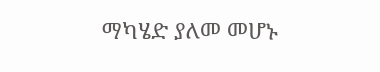ማካሄድ ያለመ መሆኑ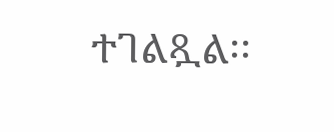ተገልጿል፡፡